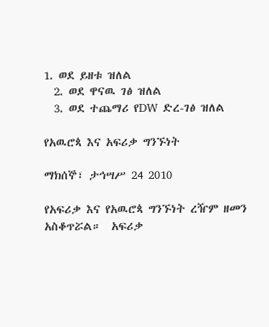1. ወደ ይዘቱ ዝለል
  2. ወደ ዋናዉ ገፅ ዝለል
  3. ወደ ተጨማሪ የDW ድረ-ገፅ ዝለል

የአዉሮጳ እና አፍሪቃ ግንኙነት

ማክሰኞ፣ ታኅሣሥ 24 2010

የአፍሪቃ እና የአዉሮጳ ግንኙነት ረዥም ዘመን አስቆጥሯል።  አፍሪቃ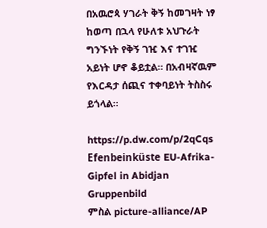በአዉሮጳ ሃገራት ቅኝ ከመገዛት ነፃ ከወጣ በኋላ የሁለቱ አህጉራት ግንኙነት የቅኝ ገዢ እና ተገዢ አይነት ሆኖ ቆይቷል። በአብዛኛዉም የእርዳታ ሰጪና ተቀባይነት ትስስሩ ይጎላል።

https://p.dw.com/p/2qCqs
Efenbeinküste EU-Afrika-Gipfel in Abidjan Gruppenbild
ምስል picture-alliance/AP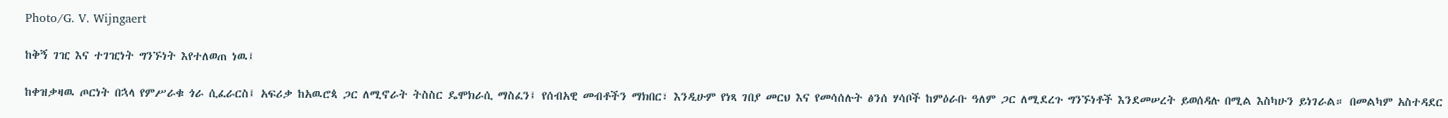Photo/G. V. Wijngaert

ከቅኝ ገዢ እና ተገዢነት ግንኙነት እየተለወጠ ነዉ፤

ከቀዝቃዛዉ ጦርነት በኋላ የምሥራቁ ጎራ ሲፈራርስ፤ አፍሪቃ ከአዉሮጳ ጋር ለሚኖራት ትስስር ዴሞክራሲ ማስፈን፤ የሰብአዊ መብቶችን ማክበር፣ እንዲሁም የነጻ ገበያ መርህ እና የመሳሰሉት ፅንሰ ሃሳቦች ከምዕራቡ ዓለም ጋር ለሚደረጉ ግንኙነቶች እንደመሠረት ይወሰዳሉ በሚል እስካሁን ይነገራል። በመልካም አስተዳደር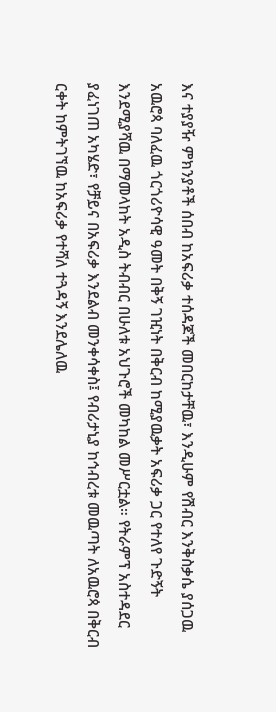እና ተያያዥ ምክንያቶች ሰበብ ከአፍሪቃ ተሰዳጆች መበርከታቸዉ፣ እንዲሁም የሽብር እንቅስቃሴ ያሰጋዉ አዉሮጳ ባለፈዉ ጎርጎሪዮሳዊ ዓመት በቅኝ ገዢነት በቅርብ ከሚያዉቃት አፍሪቃ ጋር የተለየ ጉድኝት እንደሚያሻዉ በማመላከት አዲስ ትብብር በሁለቱ አህጉሮች መካከል መሥርቷል። የትራምፕ አስተዳደር ያፈነገጠ አካሄድ፣ የቻይና በአፍሪቃ እንደልብ መንቀሳቀስ፤ የብሪታኒያ ከኅብረቱ መዉጣት ለአዉሮጳ በቅርብ ርቀት ከምትገኘዉ ከአፍሪቃ የተሻለ ተጓዳኝ እንደሌለዉ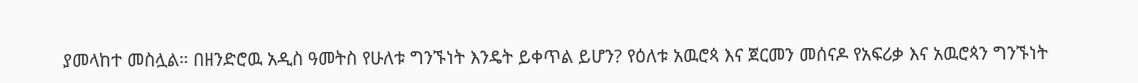ያመላከተ መስሏል። በዘንድሮዉ አዲስ ዓመትስ የሁለቱ ግንኙነት እንዴት ይቀጥል ይሆን? የዕለቱ አዉሮጳ እና ጀርመን መሰናዶ የአፍሪቃ እና አዉሮጳን ግንኙነት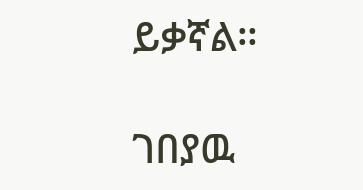ይቃኛል።

ገበያዉ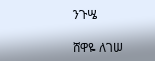ንጉሤ

ሸዋዬ ለገሠ